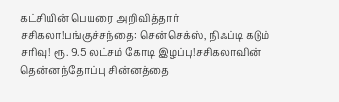கட்சியின் பெயரை அறிவித்தார் சசிகலா!பங்குச்சந்தை: சென்செக்ஸ், நிஃப்டி கடும் சரிவு! ரூ. 9.5 லட்சம் கோடி இழப்பு!சசிகலாவின் தென்னந்தோப்பு சின்னத்தை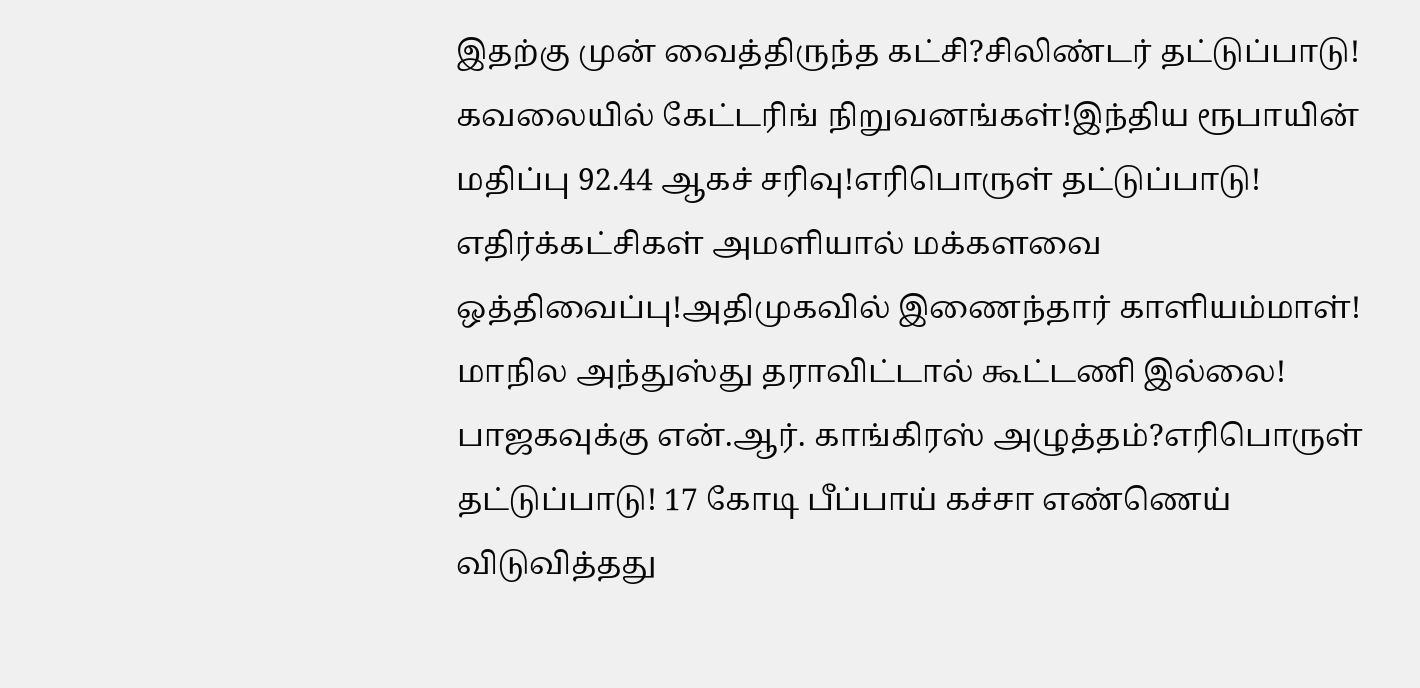இதற்கு முன் வைத்திருந்த கட்சி?சிலிண்டர் தட்டுப்பாடு! கவலையில் கேட்டரிங் நிறுவனங்கள்!இந்திய ரூபாயின் மதிப்பு 92.44 ஆகச் சரிவு!எரிபொருள் தட்டுப்பாடு! எதிர்க்கட்சிகள் அமளியால் மக்களவை ஒத்திவைப்பு!அதிமுகவில் இணைந்தார் காளியம்மாள்! மாநில அந்துஸ்து தராவிட்டால் கூட்டணி இல்லை! பாஜகவுக்கு என்.ஆர். காங்கிரஸ் அழுத்தம்?எரிபொருள் தட்டுப்பாடு! 17 கோடி பீப்பாய் கச்சா எண்ணெய் விடுவித்தது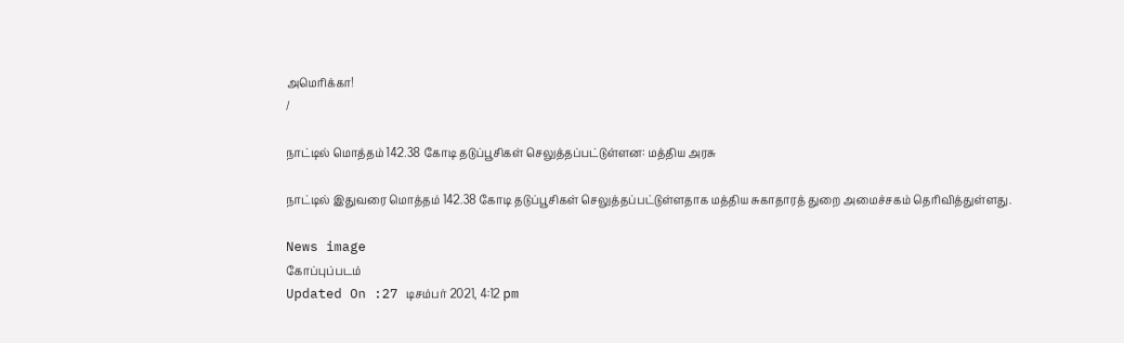அமெரிக்கா!
/

நாட்டில் மொத்தம் 142.38 கோடி தடுப்பூசிகள் செலுத்தப்பட்டுள்ளன: மத்திய அரசு

நாட்டில் இதுவரை மொத்தம் 142.38 கோடி தடுப்பூசிகள் செலுத்தப்பட்டுள்ளதாக மத்திய சுகாதாரத் துறை அமைச்சகம் தெரிவித்துள்ளது.

News image
கோப்புப்படம்
Updated On :27 டிசம்பர் 2021, 4:12 pm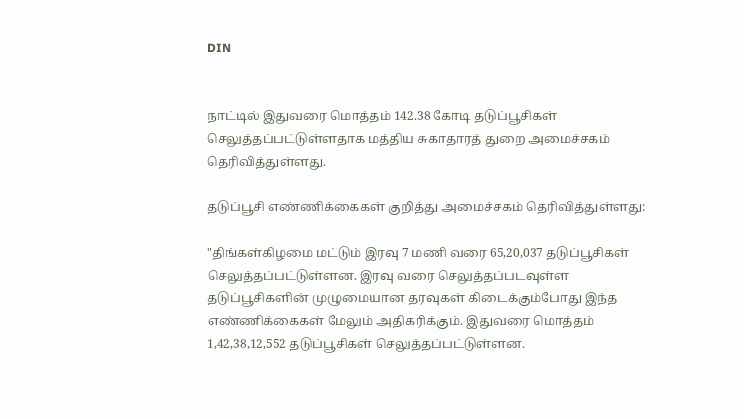DIN


நாட்டில் இதுவரை மொத்தம் 142.38 கோடி தடுப்பூசிகள் செலுத்தப்பட்டுள்ளதாக மத்திய சுகாதாரத் துறை அமைச்சகம் தெரிவித்துள்ளது.

தடுப்பூசி எண்ணிக்கைகள் குறித்து அமைச்சகம் தெரிவித்துள்ளது:

"திங்கள்கிழமை மட்டும் இரவு 7 மணி வரை 65,20,037 தடுப்பூசிகள் செலுத்தப்பட்டுள்ளன. இரவு வரை செலுத்தப்படவுள்ள தடுப்பூசிகளின் முழுமையான தரவுகள் கிடைக்கும்போது இந்த எண்ணிக்கைகள் மேலும் அதிகரிக்கும். இதுவரை மொத்தம் 1,42,38,12,552 தடுப்பூசிகள் செலுத்தப்பட்டுள்ளன.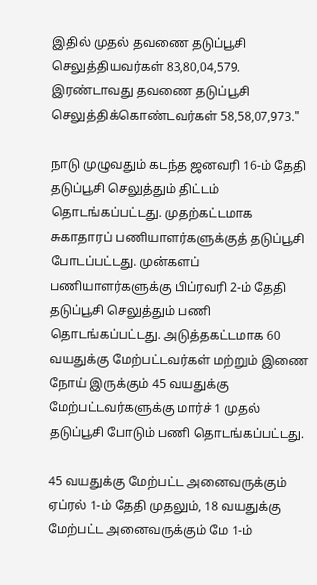இதில் முதல் தவணை தடுப்பூசி செலுத்தியவர்கள் 83,80,04,579. இரண்டாவது தவணை தடுப்பூசி செலுத்திக்கொண்டவர்கள் 58,58,07,973."

நாடு முழுவதும் கடந்த ஜனவரி 16-ம் தேதி தடுப்பூசி செலுத்தும் திட்டம் தொடங்கப்பட்டது. முதற்கட்டமாக சுகாதாரப் பணியாளர்களுக்குத் தடுப்பூசி போடப்பட்டது. முன்களப் பணியாளர்களுக்கு பிப்ரவரி 2-ம் தேதி தடுப்பூசி செலுத்தும் பணி தொடங்கப்பட்டது. அடுத்தகட்டமாக 60 வயதுக்கு மேற்பட்டவர்கள் மற்றும் இணை நோய் இருக்கும் 45 வயதுக்கு மேற்பட்டவர்களுக்கு மார்ச் 1 முதல் தடுப்பூசி போடும் பணி தொடங்கப்பட்டது.

45 வயதுக்கு மேற்பட்ட அனைவருக்கும் ஏப்ரல் 1-ம் தேதி முதலும், 18 வயதுக்கு மேற்பட்ட அனைவருக்கும் மே 1-ம்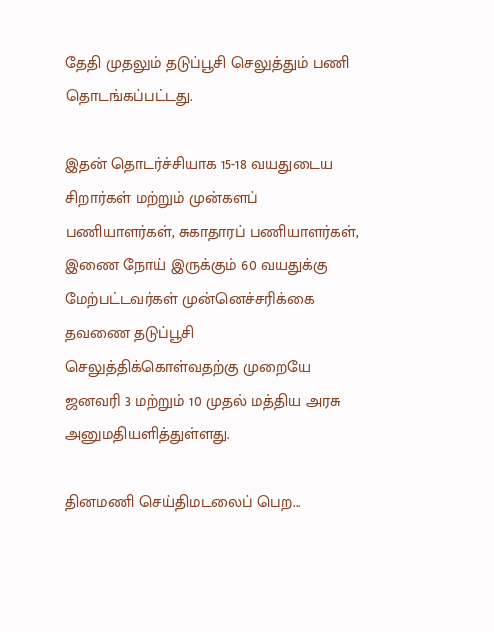தேதி முதலும் தடுப்பூசி செலுத்தும் பணி தொடங்கப்பட்டது.

இதன் தொடர்ச்சியாக 15-18 வயதுடைய சிறார்கள் மற்றும் முன்களப் பணியாளர்கள், சுகாதாரப் பணியாளர்கள், இணை நோய் இருக்கும் 60 வயதுக்கு மேற்பட்டவர்கள் முன்னெச்சரிக்கை தவணை தடுப்பூசி செலுத்திக்கொள்வதற்கு முறையே ஜனவரி 3 மற்றும் 10 முதல் மத்திய அரசு அனுமதியளித்துள்ளது.

தினமணி செய்திமடலைப் பெற...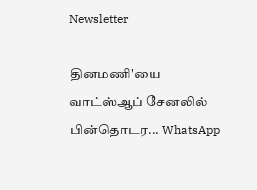Newsletter

தினமணி'யை வாட்ஸ்ஆப் சேனலில் பின்தொடர... WhatsApp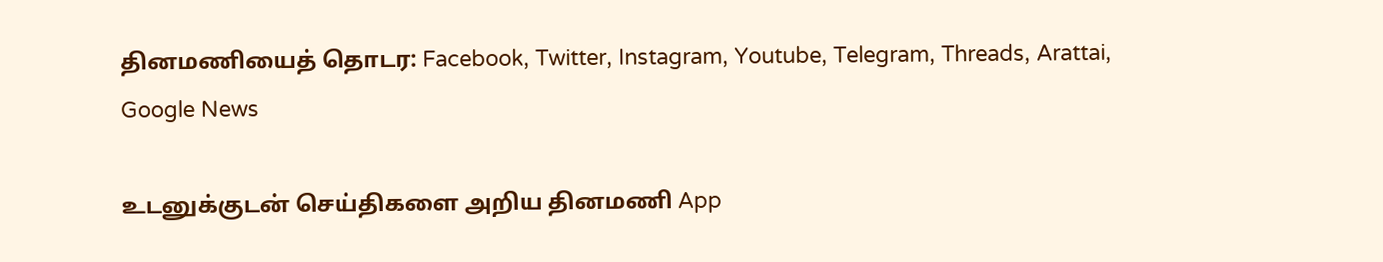தினமணியைத் தொடர: Facebook, Twitter, Instagram, Youtube, Telegram, Threads, Arattai, Google News

உடனுக்குடன் செய்திகளை அறிய தினமணி App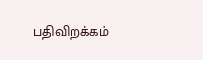பதிவிறக்கம்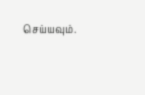செய்யவும்.